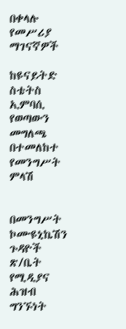በቀላሉ የመሥሪያ ማገናኛዎች

ከዩናይትድ ስቴትስ ኢምባሲ የወጣውን መግለጫ በተመለከተ የመንግሥት ምላሽ


በመንግሥት ኮሙዩኒኬሽን ጉዳዮች ጽ/ቤት የሚዲያና ሕዝብ ግንኙነት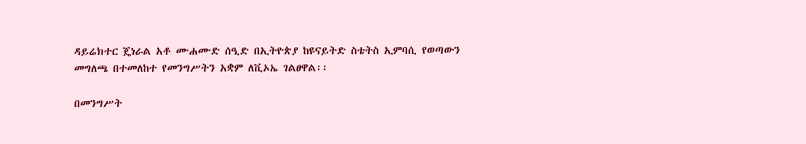ዳይሬክተር ጄነራል አቶ ሙሐሙድ ሰዒድ በኢትዮጵያ ከዩናይትድ ስቴትስ ኢምባሲ የወጣውን መግለጫ በተመለከተ የመንግሥትን አቋም ለቪኦኤ ገልፀዋል፡፡

በመንግሥት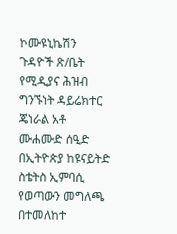ኮሙዩኒኬሽን ጉዳዮች ጽ/ቤት የሚዲያና ሕዝብ ግንኙነት ዳይሬክተር ጄነራል አቶ ሙሐሙድ ሰዒድ በኢትዮጵያ ከዩናይትድ ስቴትስ ኢምባሲ የወጣውን መግለጫ በተመለከተ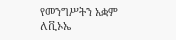የመንግሥትን አቋም ለቪኦኤ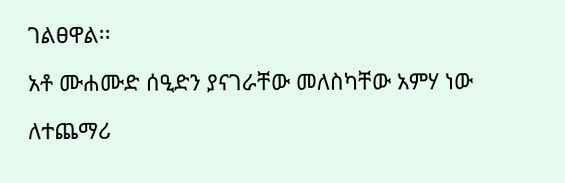ገልፀዋል፡፡

አቶ ሙሐሙድ ሰዒድን ያናገራቸው መለስካቸው አምሃ ነው

ለተጨማሪ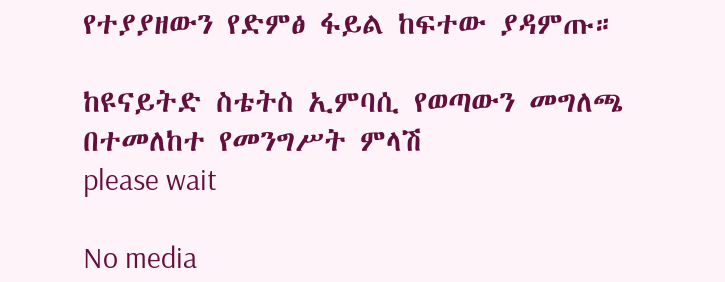የተያያዘውን የድምፅ ፋይል ከፍተው ያዳምጡ።

ከዩናይትድ ስቴትስ ኢምባሲ የወጣውን መግለጫ በተመለከተ የመንግሥት ምላሽ
please wait

No media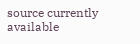source currently available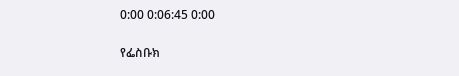0:00 0:06:45 0:00

የፌስቡክ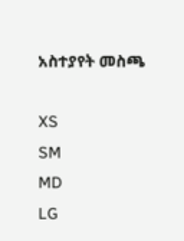አስተያየት መስጫ

XS
SM
MD
LG